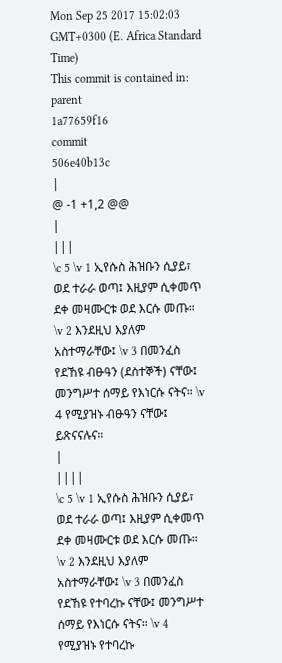Mon Sep 25 2017 15:02:03 GMT+0300 (E. Africa Standard Time)
This commit is contained in:
parent
1a77659f16
commit
506e40b13c
|
@ -1 +1,2 @@
|
|||
\c 5 \v 1 ኢየሱስ ሕዝቡን ሲያይ፣ ወደ ተራራ ወጣ፤ እዚያም ሲቀመጥ ደቀ መዛሙርቱ ወደ እርሱ መጡ። \v 2 እንደዚህ እያለም አስተማራቸው፤ \v 3 በመንፈስ የደኸዩ ብፁዓን (ደስተኞች) ናቸው፤ መንግሥተ ሰማይ የእነርሱ ናትና። \v 4 የሚያዝኑ ብፁዓን ናቸው፤ ይጽናናሉና።
|
||||
\c 5 \v 1 ኢየሱስ ሕዝቡን ሲያይ፣ ወደ ተራራ ወጣ፤ እዚያም ሲቀመጥ ደቀ መዛሙርቱ ወደ እርሱ መጡ። \v 2 እንደዚህ እያለም አስተማራቸው፤ \v 3 በመንፈስ የደኸዩ የተባረኩ ናቸው፤ መንግሥተ ሰማይ የእነርሱ ናትና። \v 4 የሚያዝኑ የተባረኩ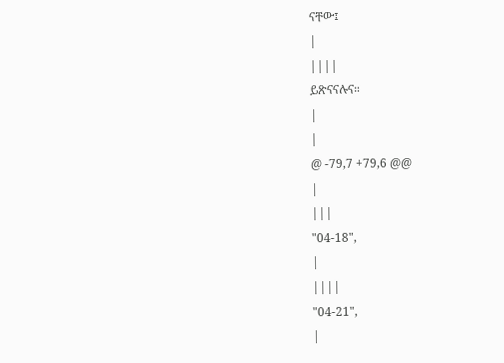ናቸው፤
|
||||
ይጽናናሉና።
|
|
@ -79,7 +79,6 @@
|
|||
"04-18",
|
||||
"04-21",
|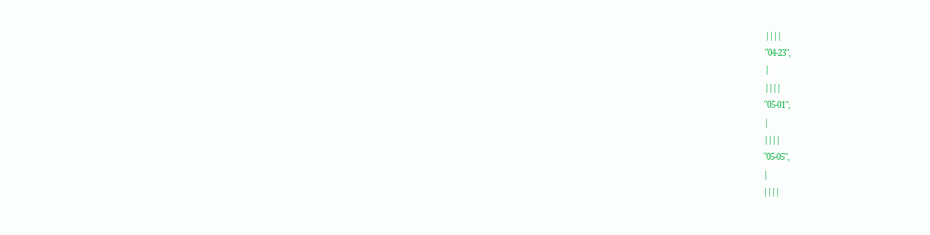||||
"04-23",
|
||||
"05-01",
|
||||
"05-05",
|
||||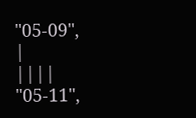"05-09",
|
||||
"05-11",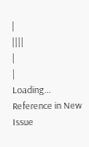|
||||
|
|
Loading…
Reference in New Issue